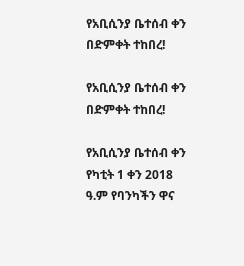የአቢሲንያ ቤተሰብ ቀን በድምቀት ተከበረ!

የአቢሲንያ ቤተሰብ ቀን በድምቀት ተከበረ!

የአቢሲንያ ቤተሰብ ቀን የካቲት 1 ቀን 2018 ዓ.ም የባንካችን ዋና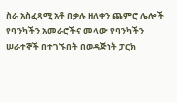ስራ አስፈጻሚ አቶ በቃሉ ዘለቀን ጨምሮ ሌሎች የባንካችን አመራሮችና መላው የባንካችን ሠራተኞች በተገኙበት በወዳጅነት ፓርክ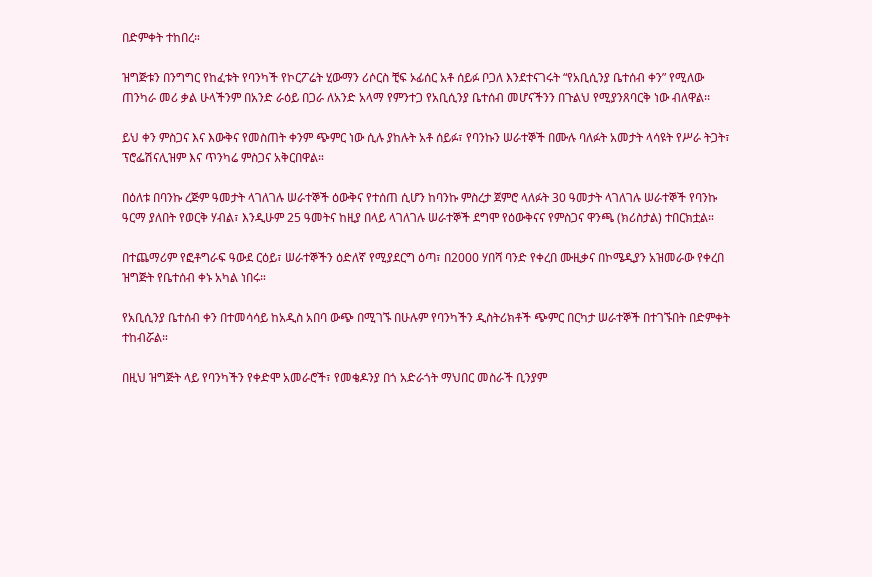በድምቀት ተከበረ።

ዝግጅቱን በንግግር የከፈቱት የባንካች የኮርፖሬት ሂውማን ሪሶርስ ቺፍ ኦፊሰር አቶ ሰይፉ ቦጋለ እንደተናገሩት “የአቢሲንያ ቤተሰብ ቀን” የሚለው ጠንካራ መሪ ቃል ሁላችንም በአንድ ራዕይ በጋራ ለአንድ አላማ የምንተጋ የአቢሲንያ ቤተሰብ መሆናችንን በጉልህ የሚያንጸባርቅ ነው ብለዋል፡፡

ይህ ቀን ምስጋና እና እውቅና የመስጠት ቀንም ጭምር ነው ሲሉ ያከሉት አቶ ሰይፉ፣ የባንኩን ሠራተኞች በሙሉ ባለፉት አመታት ላሳዩት የሥራ ትጋት፣ ፕሮፌሽናሊዝም እና ጥንካሬ ምስጋና አቅርበዋል።

በዕለቱ በባንኩ ረጅም ዓመታት ላገለገሉ ሠራተኞች ዕውቅና የተሰጠ ሲሆን ከባንኩ ምስረታ ጀምሮ ላለፉት 30 ዓመታት ላገለገሉ ሠራተኞች የባንኩ ዓርማ ያለበት የወርቅ ሃብል፣ እንዲሁም 25 ዓመትና ከዚያ በላይ ላገለገሉ ሠራተኞች ደግሞ የዕውቅናና የምስጋና ዋንጫ (ክሪስታል) ተበርክቷል።

በተጨማሪም የፎቶግራፍ ዓውደ ርዕይ፣ ሠራተኞችን ዕድለኛ የሚያደርግ ዕጣ፣ በ2000 ሃበሻ ባንድ የቀረበ ሙዚቃና በኮሜዲያን አዝመራው የቀረበ ዝግጅት የቤተሰብ ቀኑ አካል ነበሩ።

የአቢሲንያ ቤተሰብ ቀን በተመሳሳይ ከአዲስ አበባ ውጭ በሚገኙ በሁሉም የባንካችን ዲስትሪክቶች ጭምር በርካታ ሠራተኞች በተገኙበት በድምቀት ተከብሯል።

በዚህ ዝግጅት ላይ የባንካችን የቀድሞ አመራሮች፣ የመቄዶንያ በጎ አድራጎት ማህበር መስራች ቢንያም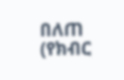በለጠ (የክብር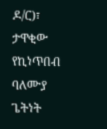ዶ/ር)፣ ታዋቂው የኪነጥበብ ባለሙያ ጌትነት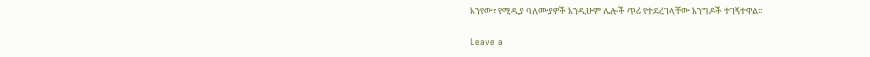እንየው፣ የሚዲያ ባለሙያዎች እንዲሁም ሌሎች ጥሪ የተደረገላቸው እንግዶች ተገኝተዋል።

Leave a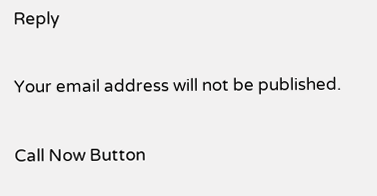Reply

Your email address will not be published.

Call Now Button